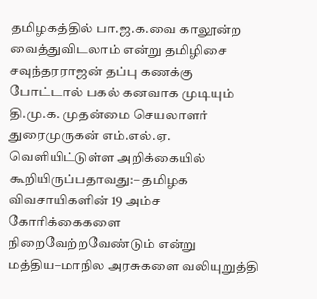தமிழகத்தில் பா.ஜ.க.வை காலூன்ற வைத்துவிடலாம் என்று தமிழிசை சவுந்தரராஜன் தப்பு கணக்கு போட்டால் பகல் கனவாக முடியும்
தி.மு.க. முதன்மை செயலாளர் துரைமுருகன் எம்.எல்.ஏ. வெளியிட்டுள்ள அறிக்கையில் கூறியிருப்பதாவது:– தமிழக விவசாயிகளின் 19 அம்ச கோரிக்கைகளை நிறைவேற்றவேண்டும் என்று மத்திய–மாநில அரசுகளை வலியுறுத்தி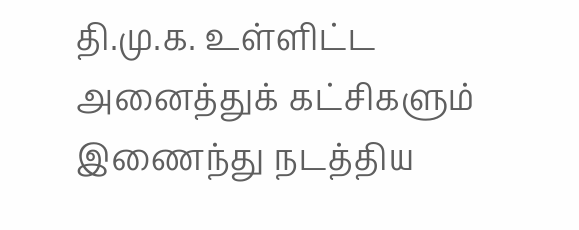தி.மு.க. உள்ளிட்ட அனைத்துக் கட்சிகளும் இணைந்து நடத்திய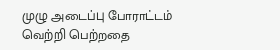முழு அடைப்பு போராட்டம் வெற்றி பெற்றதை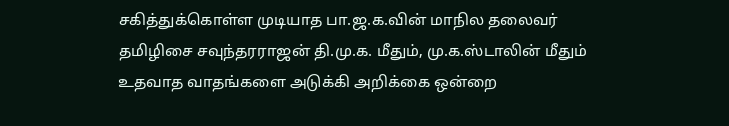சகித்துக்கொள்ள முடியாத பா.ஜ.க.வின் மாநில தலைவர் தமிழிசை சவுந்தரராஜன் தி.மு.க. மீதும், மு.க.ஸ்டாலின் மீதும் உதவாத வாதங்களை அடுக்கி அறிக்கை ஒன்றை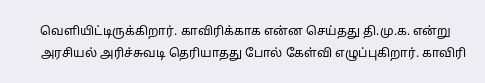வெளியிட்டிருக்கிறார். காவிரிக்காக என்ன செய்தது தி.மு.க. என்று அரசியல் அரிச்சுவடி தெரியாதது போல் கேள்வி எழுப்புகிறார். காவிரி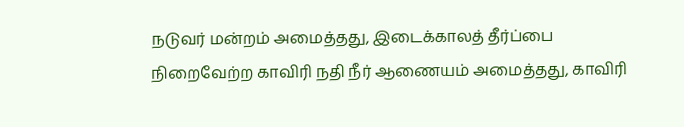நடுவர் மன்றம் அமைத்தது, இடைக்காலத் தீர்ப்பை நிறைவேற்ற காவிரி நதி நீர் ஆணையம் அமைத்தது, காவிரி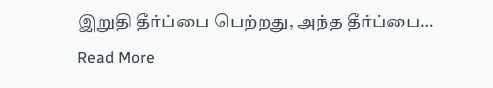இறுதி தீர்ப்பை பெற்றது, அந்த தீர்ப்பை…
Read More